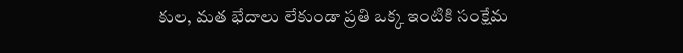కుల, మత భేదాలు లేకుండా ప్రతి ఒక్క ఇంటికి సంక్షేమ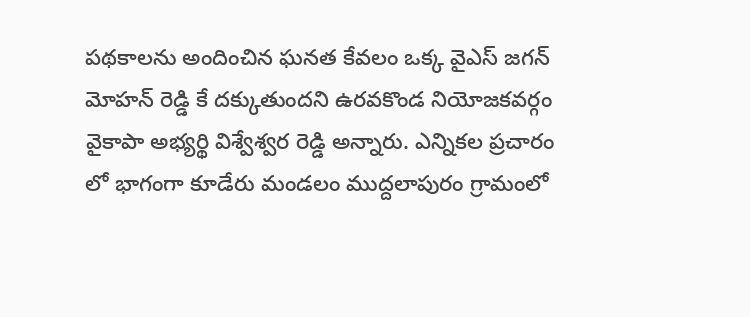పథకాలను అందించిన ఘనత కేవలం ఒక్క వైఎస్ జగన్ మోహన్ రెడ్డి కే దక్కుతుందని ఉరవకొండ నియోజకవర్గం వైకాపా అభ్యర్థి విశ్వేశ్వర రెడ్డి అన్నారు. ఎన్నికల ప్రచారం లో భాగంగా కూడేరు మండలం ముద్దలాపురం గ్రామంలో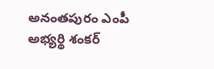అనంతపురం ఎంపీ అభ్యర్థి శంకర్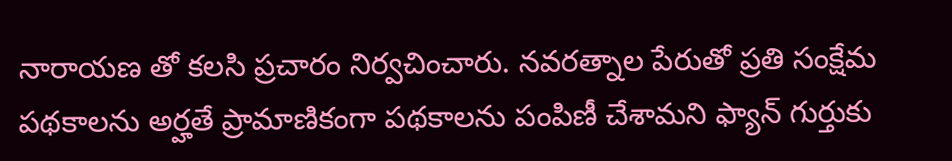నారాయణ తో కలసి ప్రచారం నిర్వచించారు. నవరత్నాల పేరుతో ప్రతి సంక్షేమ పథకాలను అర్హతే ప్రామాణికంగా పథకాలను పంపిణీ చేశామని ఫ్యాన్ గుర్తుకు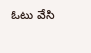ఓటు వేసి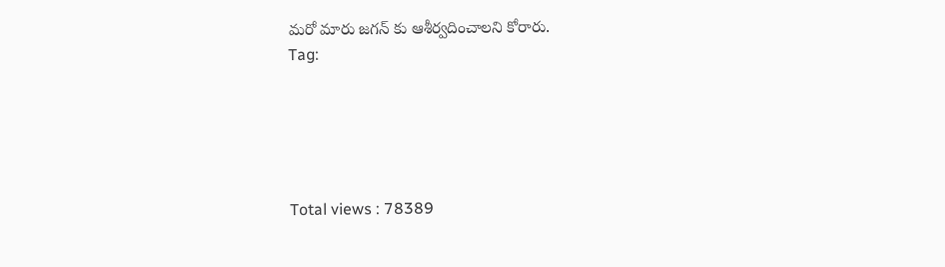మరో మారు జగన్ కు ఆశీర్వదించాలని కోరారు.
Tag:





Total views : 78389